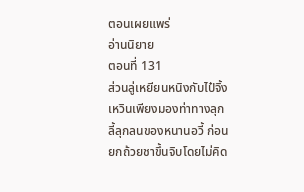ตอนเผยแพร่
อ่านนิยาย
ตอนที่ 131
ส่วนลู่เหยียนหนิงกับไป๋จิ้งเหวินเพียงมองท่าทางลุกลี้ลุกลนของหนานอวี้ ก่อนยกถ้วยชาขึ้นจิบโดยไม่คิด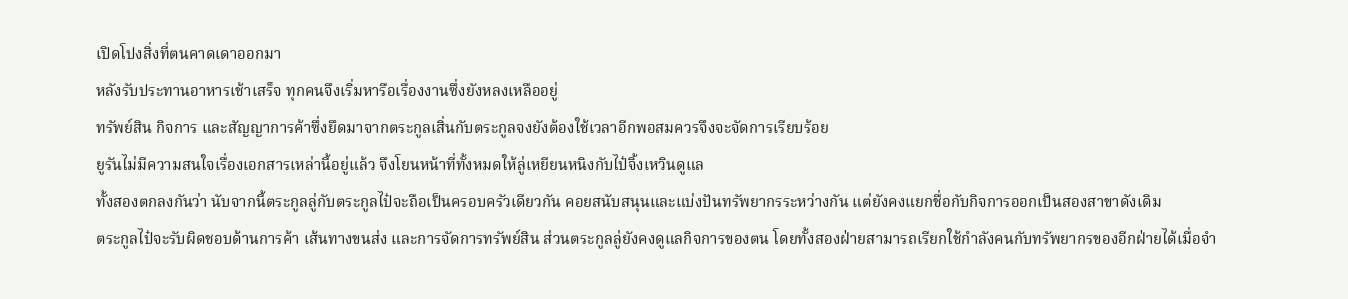เปิดโปงสิ่งที่ตนคาดเดาออกมา
หลังรับประทานอาหารเช้าเสร็จ ทุกคนจึงเริ่มหารือเรื่องงานซึ่งยังหลงเหลืออยู่
ทรัพย์สิน กิจการ และสัญญาการค้าซึ่งยึดมาจากตระกูลเสิ่นกับตระกูลจงยังต้องใช้เวลาอีกพอสมควรจึงจะจัดการเรียบร้อย
ยูรันไม่มีความสนใจเรื่องเอกสารเหล่านี้อยู่แล้ว จึงโยนหน้าที่ทั้งหมดให้ลู่เหยียนหนิงกับไป๋จิ้งเหวินดูแล
ทั้งสองตกลงกันว่า นับจากนี้ตระกูลลู่กับตระกูลไป๋จะถือเป็นครอบครัวเดียวกัน คอยสนับสนุนและแบ่งปันทรัพยากรระหว่างกัน แต่ยังคงแยกชื่อกับกิจการออกเป็นสองสาขาดังเดิม
ตระกูลไป๋จะรับผิดชอบด้านการค้า เส้นทางขนส่ง และการจัดการทรัพย์สิน ส่วนตระกูลลู่ยังคงดูแลกิจการของตน โดยทั้งสองฝ่ายสามารถเรียกใช้กำลังคนกับทรัพยากรของอีกฝ่ายได้เมื่อจำ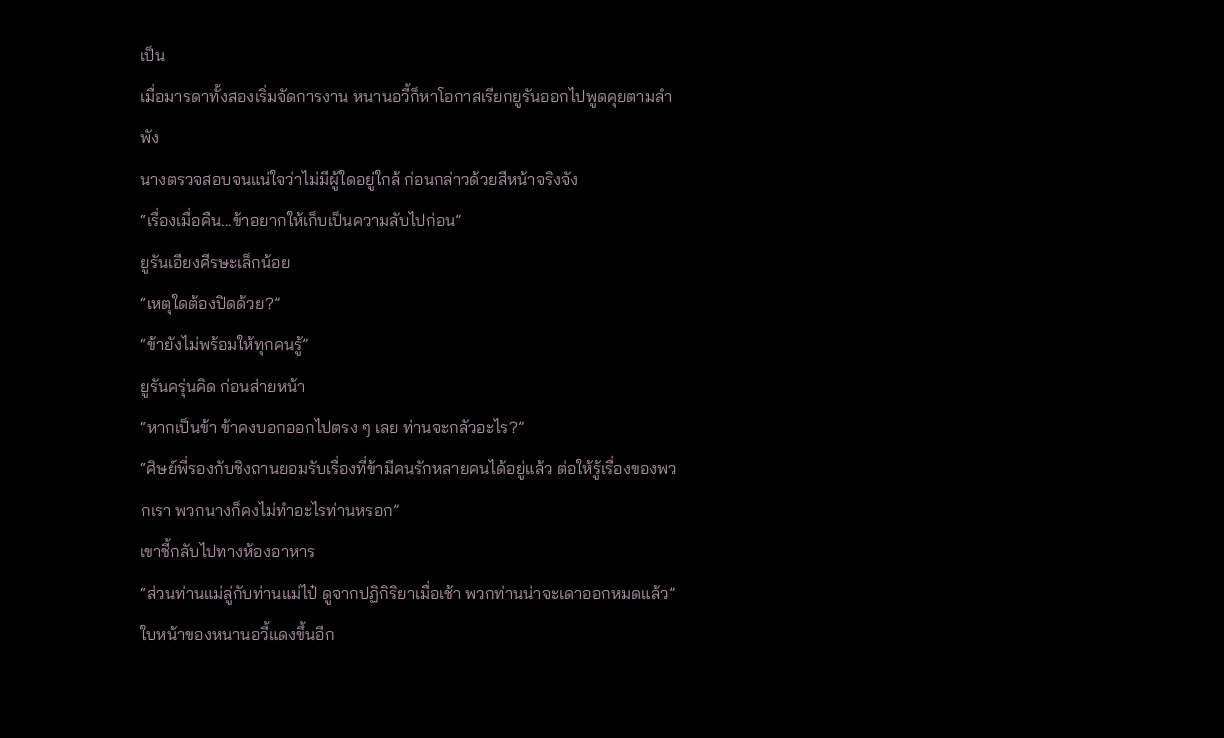เป็น
เมื่อมารดาทั้งสองเริ่มจัดการงาน หนานอวี้ก็หาโอกาสเรียกยูรันออกไปพูดคุยตามลำพัง
นางตรวจสอบจนแน่ใจว่าไม่มีผู้ใดอยู่ใกล้ ก่อนกล่าวด้วยสีหน้าจริงจัง
“เรื่องเมื่อคืน...ข้าอยากให้เก็บเป็นความลับไปก่อน”
ยูรันเอียงศีรษะเล็กน้อย
“เหตุใดต้องปิดด้วย?”
“ข้ายังไม่พร้อมให้ทุกคนรู้”
ยูรันครุ่นคิด ก่อนส่ายหน้า
“หากเป็นข้า ข้าคงบอกออกไปตรง ๆ เลย ท่านจะกลัวอะไร?”
“ศิษย์พี่รองกับชิงถานยอมรับเรื่องที่ข้ามีคนรักหลายคนได้อยู่แล้ว ต่อให้รู้เรื่องของพวกเรา พวกนางก็คงไม่ทำอะไรท่านหรอก”
เขาชี้กลับไปทางห้องอาหาร
“ส่วนท่านแม่ลู่กับท่านแม่ไป๋ ดูจากปฏิกิริยาเมื่อเช้า พวกท่านน่าจะเดาออกหมดแล้ว”
ใบหน้าของหนานอวี้แดงขึ้นอีก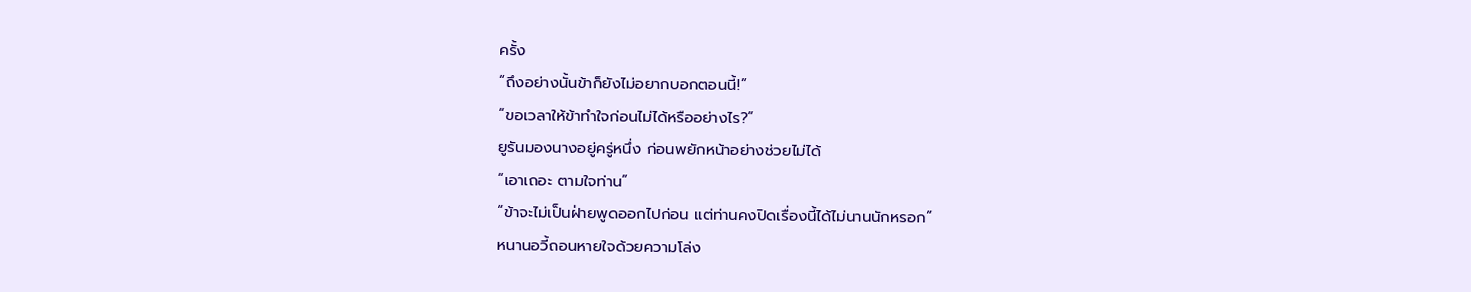ครั้ง
“ถึงอย่างนั้นข้าก็ยังไม่อยากบอกตอนนี้!”
“ขอเวลาให้ข้าทำใจก่อนไม่ได้หรืออย่างไร?”
ยูรันมองนางอยู่ครู่หนึ่ง ก่อนพยักหน้าอย่างช่วยไม่ได้
“เอาเถอะ ตามใจท่าน”
“ข้าจะไม่เป็นฝ่ายพูดออกไปก่อน แต่ท่านคงปิดเรื่องนี้ได้ไม่นานนักหรอก”
หนานอวี้ถอนหายใจด้วยความโล่ง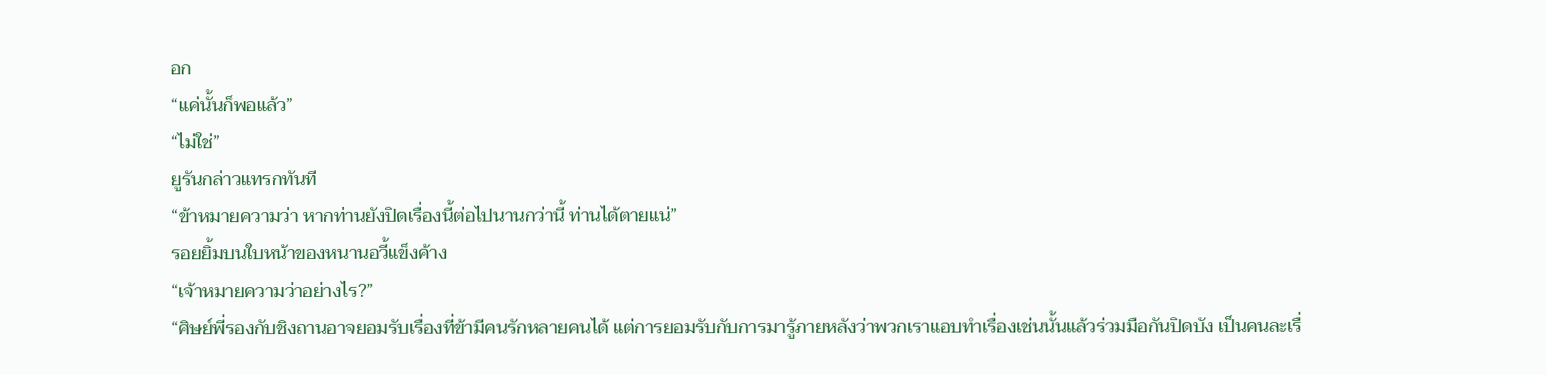อก
“แค่นั้นก็พอแล้ว”
“ไม่ใช่”
ยูรันกล่าวแทรกทันที
“ข้าหมายความว่า หากท่านยังปิดเรื่องนี้ต่อไปนานกว่านี้ ท่านได้ตายแน่”
รอยยิ้มบนใบหน้าของหนานอวี้แข็งค้าง
“เจ้าหมายความว่าอย่างไร?”
“ศิษย์พี่รองกับชิงถานอาจยอมรับเรื่องที่ข้ามีคนรักหลายคนได้ แต่การยอมรับกับการมารู้ภายหลังว่าพวกเราแอบทำเรื่องเช่นนั้นแล้วร่วมมือกันปิดบัง เป็นคนละเรื่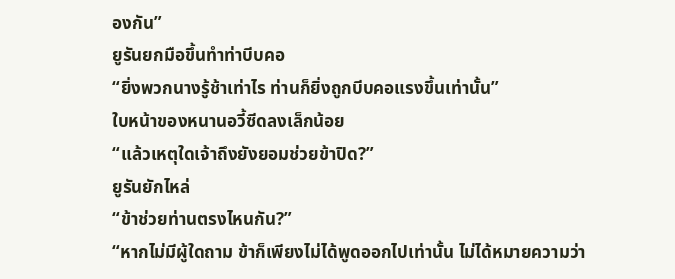องกัน”
ยูรันยกมือขึ้นทำท่าบีบคอ
“ยิ่งพวกนางรู้ช้าเท่าไร ท่านก็ยิ่งถูกบีบคอแรงขึ้นเท่านั้น”
ใบหน้าของหนานอวี้ซีดลงเล็กน้อย
“แล้วเหตุใดเจ้าถึงยังยอมช่วยข้าปิด?”
ยูรันยักไหล่
“ข้าช่วยท่านตรงไหนกัน?”
“หากไม่มีผู้ใดถาม ข้าก็เพียงไม่ได้พูดออกไปเท่านั้น ไม่ได้หมายความว่า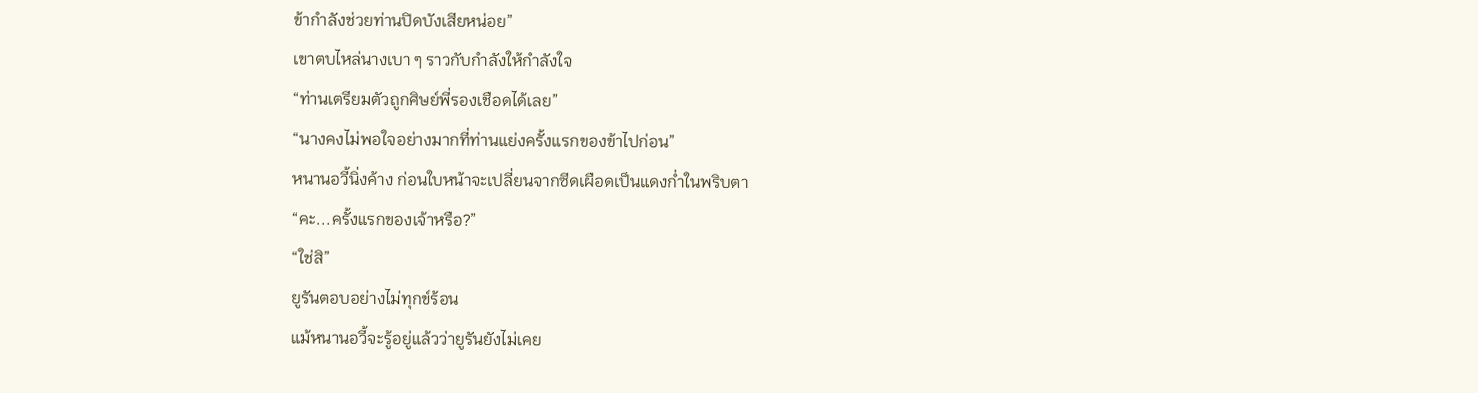ข้ากำลังช่วยท่านปิดบังเสียหน่อย”
เขาตบไหล่นางเบา ๆ ราวกับกำลังให้กำลังใจ
“ท่านเตรียมตัวถูกศิษย์พี่รองเชือดได้เลย”
“นางคงไม่พอใจอย่างมากที่ท่านแย่งครั้งแรกของข้าไปก่อน”
หนานอวี้นิ่งค้าง ก่อนใบหน้าจะเปลี่ยนจากซีดเผือดเป็นแดงก่ำในพริบตา
“คะ...ครั้งแรกของเจ้าหรือ?”
“ใช่สิ”
ยูรันตอบอย่างไม่ทุกข์ร้อน
แม้หนานอวี้จะรู้อยู่แล้วว่ายูรันยังไม่เคย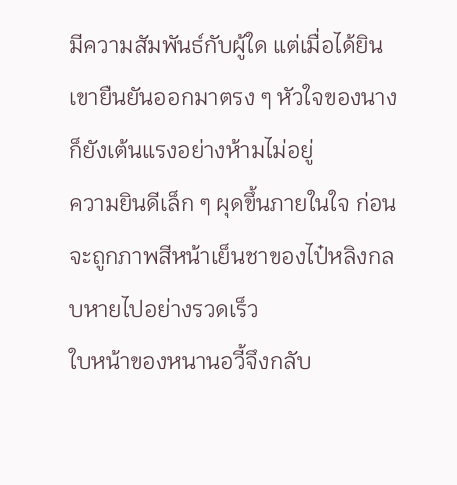มีความสัมพันธ์กับผู้ใด แต่เมื่อได้ยินเขายืนยันออกมาตรง ๆ หัวใจของนางก็ยังเต้นแรงอย่างห้ามไม่อยู่
ความยินดีเล็ก ๆ ผุดขึ้นภายในใจ ก่อนจะถูกภาพสีหน้าเย็นชาของไป๋หลิงกลบหายไปอย่างรวดเร็ว
ใบหน้าของหนานอวี้จึงกลับ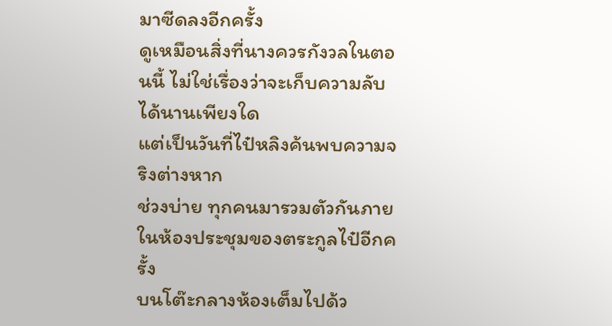มาซีดลงอีกครั้ง
ดูเหมือนสิ่งที่นางควรกังวลในตอนนี้ ไม่ใช่เรื่องว่าจะเก็บความลับได้นานเพียงใด
แต่เป็นวันที่ไป๋หลิงค้นพบความจริงต่างหาก
ช่วงบ่าย ทุกคนมารวมตัวกันภายในห้องประชุมของตระกูลไป๋อีกครั้ง
บนโต๊ะกลางห้องเต็มไปด้ว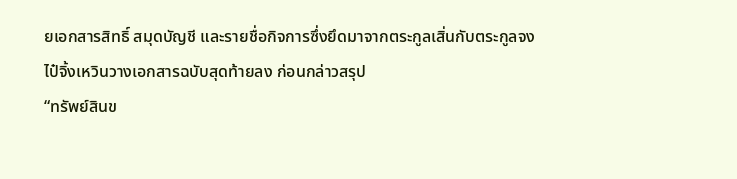ยเอกสารสิทธิ์ สมุดบัญชี และรายชื่อกิจการซึ่งยึดมาจากตระกูลเสิ่นกับตระกูลจง
ไป๋จิ้งเหวินวางเอกสารฉบับสุดท้ายลง ก่อนกล่าวสรุป
“ทรัพย์สินข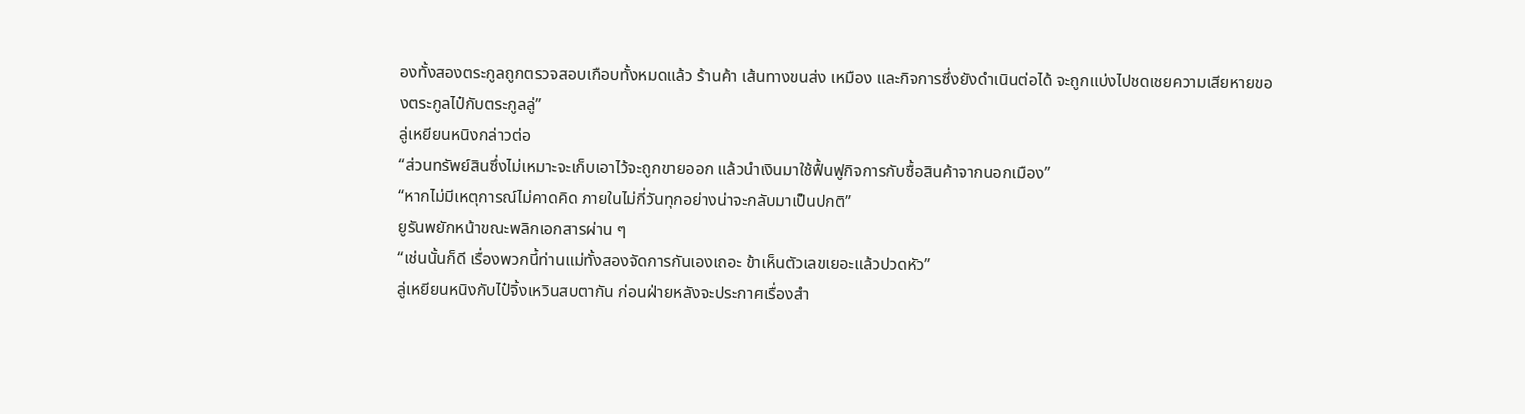องทั้งสองตระกูลถูกตรวจสอบเกือบทั้งหมดแล้ว ร้านค้า เส้นทางขนส่ง เหมือง และกิจการซึ่งยังดำเนินต่อได้ จะถูกแบ่งไปชดเชยความเสียหายของตระกูลไป๋กับตระกูลลู่”
ลู่เหยียนหนิงกล่าวต่อ
“ส่วนทรัพย์สินซึ่งไม่เหมาะจะเก็บเอาไว้จะถูกขายออก แล้วนำเงินมาใช้ฟื้นฟูกิจการกับซื้อสินค้าจากนอกเมือง”
“หากไม่มีเหตุการณ์ไม่คาดคิด ภายในไม่กี่วันทุกอย่างน่าจะกลับมาเป็นปกติ”
ยูรันพยักหน้าขณะพลิกเอกสารผ่าน ๆ
“เช่นนั้นก็ดี เรื่องพวกนี้ท่านแม่ทั้งสองจัดการกันเองเถอะ ข้าเห็นตัวเลขเยอะแล้วปวดหัว”
ลู่เหยียนหนิงกับไป๋จิ้งเหวินสบตากัน ก่อนฝ่ายหลังจะประกาศเรื่องสำ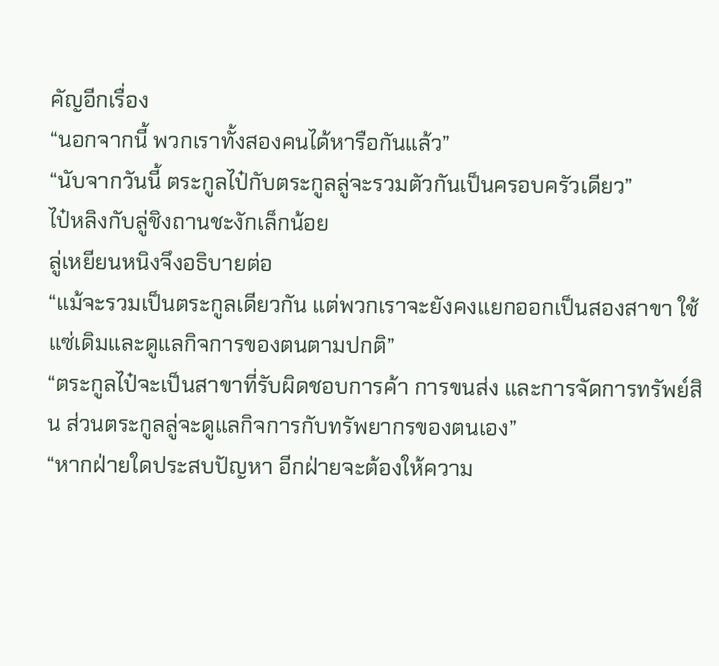คัญอีกเรื่อง
“นอกจากนี้ พวกเราทั้งสองคนได้หารือกันแล้ว”
“นับจากวันนี้ ตระกูลไป๋กับตระกูลลู่จะรวมตัวกันเป็นครอบครัวเดียว”
ไป๋หลิงกับลู่ชิงถานชะงักเล็กน้อย
ลู่เหยียนหนิงจึงอธิบายต่อ
“แม้จะรวมเป็นตระกูลเดียวกัน แต่พวกเราจะยังคงแยกออกเป็นสองสาขา ใช้แซ่เดิมและดูแลกิจการของตนตามปกติ”
“ตระกูลไป๋จะเป็นสาขาที่รับผิดชอบการค้า การขนส่ง และการจัดการทรัพย์สิน ส่วนตระกูลลู่จะดูแลกิจการกับทรัพยากรของตนเอง”
“หากฝ่ายใดประสบปัญหา อีกฝ่ายจะต้องให้ความ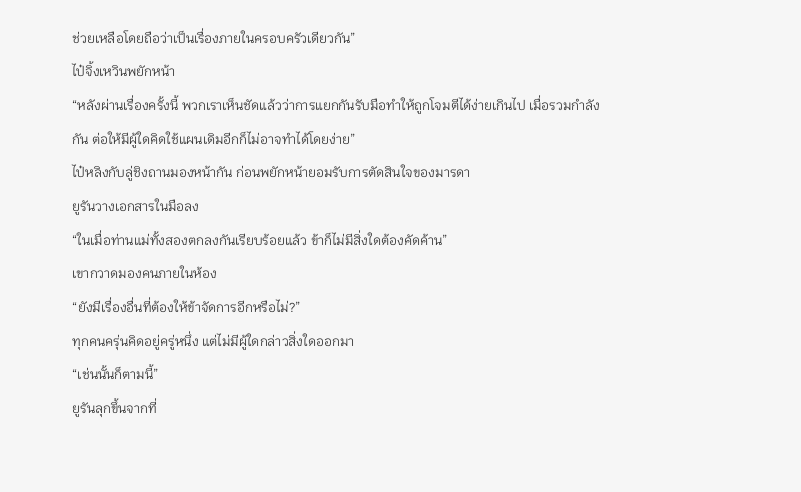ช่วยเหลือโดยถือว่าเป็นเรื่องภายในครอบครัวเดียวกัน”
ไป๋จิ้งเหวินพยักหน้า
“หลังผ่านเรื่องครั้งนี้ พวกเราเห็นชัดแล้วว่าการแยกกันรับมือทำให้ถูกโจมตีได้ง่ายเกินไป เมื่อรวมกำลังกัน ต่อให้มีผู้ใดคิดใช้แผนเดิมอีกก็ไม่อาจทำได้โดยง่าย”
ไป๋หลิงกับลู่ชิงถานมองหน้ากัน ก่อนพยักหน้ายอมรับการตัดสินใจของมารดา
ยูรันวางเอกสารในมือลง
“ในเมื่อท่านแม่ทั้งสองตกลงกันเรียบร้อยแล้ว ข้าก็ไม่มีสิ่งใดต้องคัดค้าน”
เขากวาดมองคนภายในห้อง
“ยังมีเรื่องอื่นที่ต้องให้ข้าจัดการอีกหรือไม่?”
ทุกคนครุ่นคิดอยู่ครู่หนึ่ง แต่ไม่มีผู้ใดกล่าวสิ่งใดออกมา
“เช่นนั้นก็ตามนี้”
ยูรันลุกขึ้นจากที่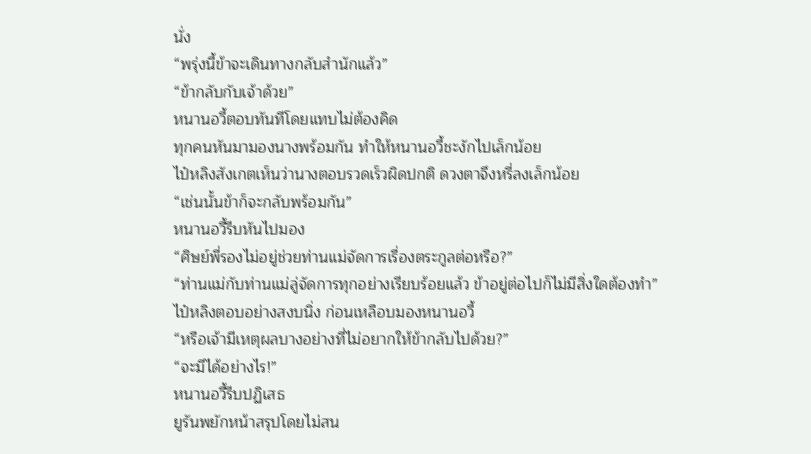นั่ง
“พรุ่งนี้ข้าจะเดินทางกลับสำนักแล้ว”
“ข้ากลับกับเจ้าด้วย”
หนานอวี้ตอบทันทีโดยแทบไม่ต้องคิด
ทุกคนหันมามองนางพร้อมกัน ทำให้หนานอวี้ชะงักไปเล็กน้อย
ไป๋หลิงสังเกตเห็นว่านางตอบรวดเร็วผิดปกติ ดวงตาจึงหรี่ลงเล็กน้อย
“เช่นนั้นข้าก็จะกลับพร้อมกัน”
หนานอวี้รีบหันไปมอง
“ศิษย์พี่รองไม่อยู่ช่วยท่านแม่จัดการเรื่องตระกูลต่อหรือ?”
“ท่านแม่กับท่านแม่ลู่จัดการทุกอย่างเรียบร้อยแล้ว ข้าอยู่ต่อไปก็ไม่มีสิ่งใดต้องทำ”
ไป๋หลิงตอบอย่างสงบนิ่ง ก่อนเหลือบมองหนานอวี้
“หรือเจ้ามีเหตุผลบางอย่างที่ไม่อยากให้ข้ากลับไปด้วย?”
“จะมีได้อย่างไร!”
หนานอวี้รีบปฏิเสธ
ยูรันพยักหน้าสรุปโดยไม่สน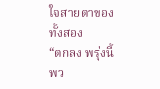ใจสายตาของทั้งสอง
“ตกลง พรุ่งนี้พว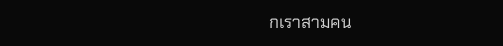กเราสามคน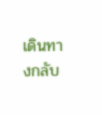เดินทางกลับ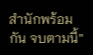สำนักพร้อมกัน จบตามนี้”